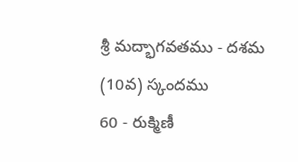శ్రీ మద్భాగవతము - దశమ (10వ) స్కందము
60 - రుక్మిణీ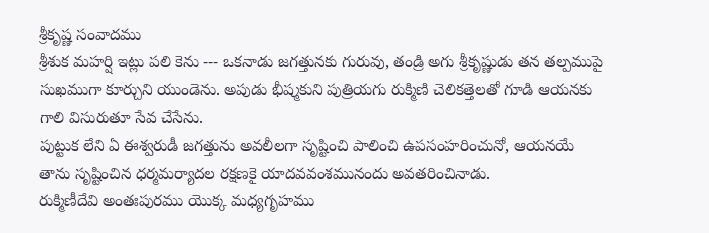శ్రీకృష్ణ సంవాదము
శ్రీశుక మహర్షి ఇట్లు పలి కెను --- ఒకనాడు జగత్తునకు గురువు, తండ్రి అగు శ్రీకృష్ణుడు తన తల్పముపై సుఖముగా కూర్చుని యుండెను. అపుడు భీష్మకుని పుత్రియగు రుక్మిణి చెలికత్తెలతో గూడి ఆయనకు గాలి విసురుతూ సేవ చేసేను.
పుట్టుక లేని ఏ ఈశ్వరుడీ జగత్తును అవలీలగా సృష్టించి పాలించి ఉపసంహరించునో, ఆయనయే తాను సృష్టించిన ధర్మమర్యాదల రక్షణకై యాదవవంశమునందు అవతరించినాడు.
రుక్మిణీదేవి అంతఃపురము యొక్క మధ్యగృహము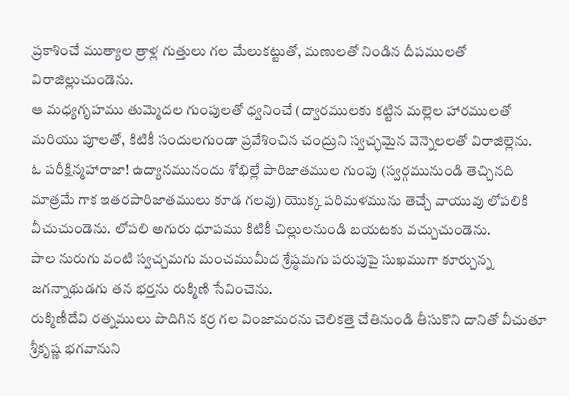ప్రకాశించే ముత్యాల త్రాళ్ల గుత్తులు గల మేలుకట్టుతో, మణులతో నిండిన దీపములతో విరాజిల్లుచుండెను.
ఆ మధ్యగృహము తుమ్మెదల గుంపులతో ధ్వనించే (ద్వారములకు కట్టిన మల్లెల హారములతో మరియు పూలతో, కిటికీ సందులగుండా ప్రవేశించిన చంద్రుని స్వచ్ఛమైన వెన్నెలలతో విరాజిల్లెను.
ఓ పరీక్షిన్మహారాజా! ఉద్యానమునందు శోభిల్లే పారిజాతముల గుంపు (స్వర్గమునుండి తెచ్చినది మాత్రమే గాక ఇతరపారిజాతములు కూడ గలవు) యొక్క పరిమళమును తెచ్చే వాయువు లోపలికి వీచుచుండెను. లోపలి అగురు ధూపము కిటికీ చిల్లులనుండి బయటకు వచ్చుచుండెను.
పాల నురుగు వంటి స్వచ్చమగు మంచముమీద శ్రేష్ఠమగు పరుపుపై సుఖముగా కూర్చున్న జగన్నాథుడగు తన భర్తను రుక్మిణి సేవించెను.
రుక్మిణీదేవి రత్నములు పొదిగిన కర్ర గల వింజామరను చెలికత్తె చేతినుండి తీసుకొని దానితో వీచుతూ శ్రీకృష్ణ భగవానుని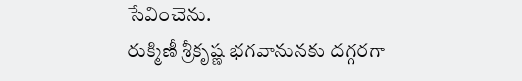సేవించెను.
రుక్మిణీ శ్రీకృష్ణ భగవానునకు దగ్గరగా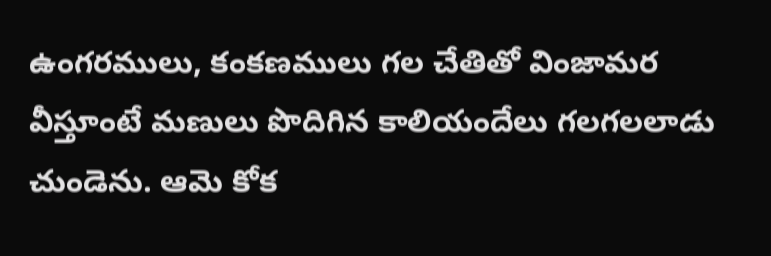ఉంగరములు, కంకణములు గల చేతితో వింజామర వీస్తూంటే మణులు పొదిగిన కాలియందేలు గలగలలాడు చుండెను. ఆమె కోక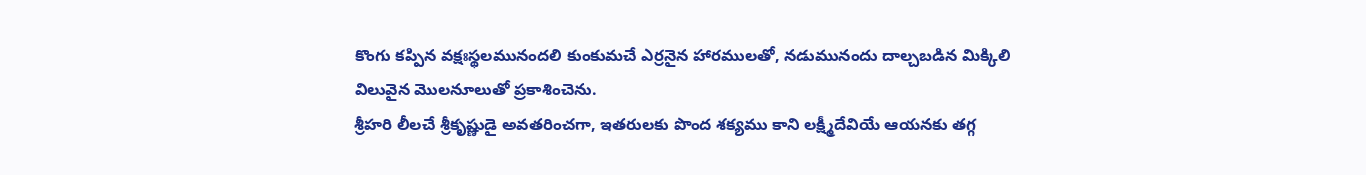కొంగు కప్పిన వక్షఃస్థలమునందలి కుంకుమచే ఎర్రనైన హారములతో, నడుమునందు దాల్చబడిన మిక్కిలి విలువైన మొలనూలుతో ప్రకాశించెను.
శ్రీహరి లీలచే శ్రీకృష్ణుడై అవతరించగా, ఇతరులకు పొంద శక్యము కాని లక్ష్మీదేవియే ఆయనకు తగ్గ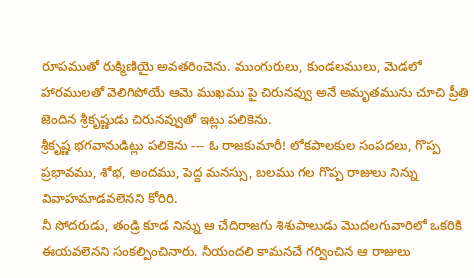రూపముతో రుక్మిణియై అవతరించెను. ముంగురులు, కుండలములు, మెడలో హారములతో వెలిగిపోయే ఆమె ముఖము పై చిరునవ్వు అనే అమృతమును చూచి ప్రీతి జెందిన శ్రీకృష్ణుడు చిరునవ్వుతో ఇట్లు పలికెను.
శ్రీకృష్ణ భగవానుడిట్లు పలికెను --- ఓ రాజకుమారీ! లోకపాలకుల సంపదలు, గొప్ప ప్రభావము, శోభ, అందము, పెద్ద మనస్సు, బలము గల గొప్ప రాజులు నిన్ను వివాహమాడవలెనని కోరిరి.
నీ సోదరుడు, తండ్రి కూడ నిన్ను ఆ చేదిరాజగు శిశుపాలుడు మొదలగువారిలో ఒకరికి ఈయవలెనని సంకల్పించినారు. నీయందలి కామనచే గర్వించిన ఆ రాజులు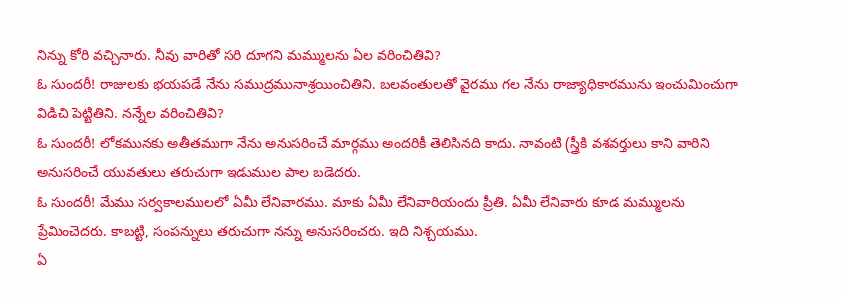నిన్ను కోరి వచ్చినారు. నీవు వారితో సరి దూగని మమ్ములను ఏల వరించితివి?
ఓ సుందరీ! రాజులకు భయపడే నేను సముద్రమునాశ్రయించితిని. బలవంతులతో వైరము గల నేను రాజ్యాధికారమును ఇంచుమించుగా విడిచి పెట్టితిని. నన్నేల వరించితివి?
ఓ సుందరీ! లోకమునకు అతీతముగా నేను అనుసరించే మార్గము అందరికీ తెలిసినది కాదు. నావంటి (స్త్రీకి వశవర్తులు కాని వారిని అనుసరించే యువతులు తరుచుగా ఇడుముల పాల బడెదరు.
ఓ సుందరీ! మేము సర్వకాలములలో ఏమీ లేనివారము. మాకు ఏమీ లేనివారియందు ప్రీతి. ఏమీ లేనివారు కూడ మమ్ములను ప్రేమించెదరు. కాబట్టి, సంపన్నులు తరుచుగా నన్ను అనుసరించరు. ఇది నిశ్చయము.
ఏ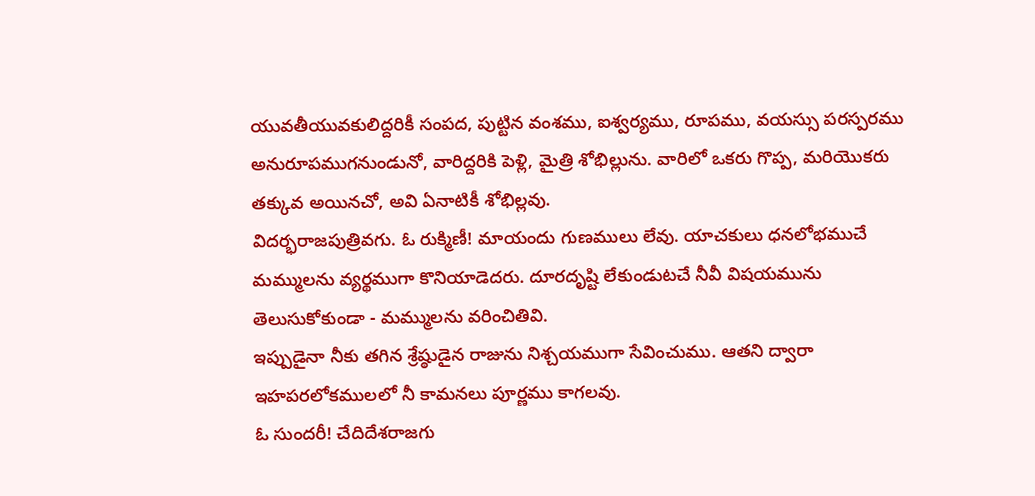యువతీయువకులిద్దరికీ సంపద, పుట్టిన వంశము, ఐశ్వర్యము, రూపము, వయస్సు పరస్పరము అనురూపముగనుండునో, వారిద్దరికి పెళ్లి, మైత్రి శోభిల్లును. వారిలో ఒకరు గొప్ప, మరియొకరు తక్కువ అయినచో, అవి ఏనాటికీ శోభిల్లవు.
విదర్భరాజపుత్రివగు. ఓ రుక్మిణీ! మాయందు గుణములు లేవు. యాచకులు ధనలోభముచే మమ్ములను వ్యర్థముగా కొనియాడెదరు. దూరదృష్టి లేకుండుటచే నీవీ విషయమును తెలుసుకోకుండా - మమ్ములను వరించితివి.
ఇప్పుడైనా నీకు తగిన శ్రేష్ఠుడైన రాజును నిశ్చయముగా సేవించుము. ఆతని ద్వారా ఇహపరలోకములలో నీ కామనలు పూర్ణము కాగలవు.
ఓ సుందరీ! చేదిదేశరాజగు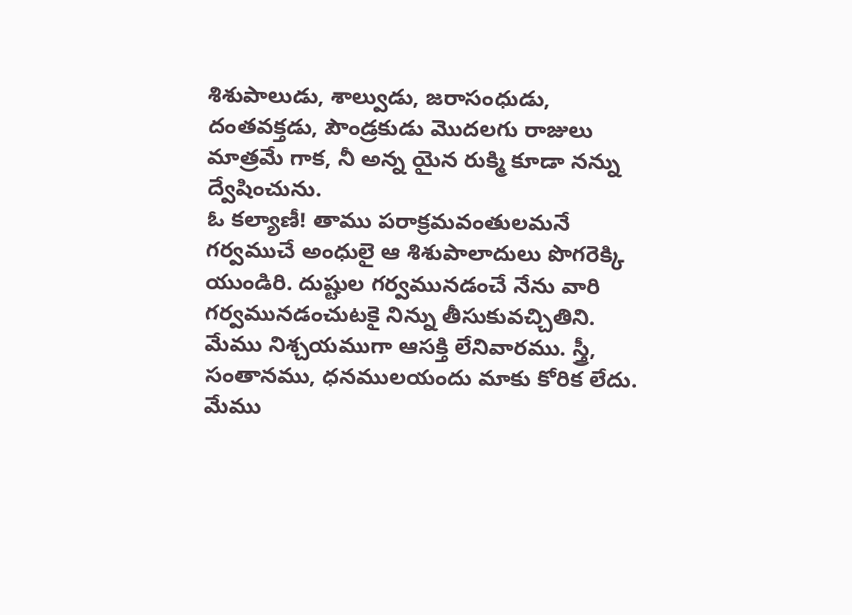శిశుపాలుడు, శాల్వుడు, జరాసంధుడు, దంతవక్తడు, పౌండ్రకుడు మొదలగు రాజులు మాత్రమే గాక, నీ అన్న యైన రుక్మి కూడా నన్ను ద్వేషించును.
ఓ కల్యాణీ! తాము పరాక్రమవంతులమనే గర్వముచే అంధులై ఆ శిశుపాలాదులు పొగరెక్కి యుండిరి. దుష్టుల గర్వమునడంచే నేను వారి గర్వమునడంచుటకై నిన్ను తీసుకువచ్చితిని.
మేము నిశ్చయముగా ఆసక్తి లేనివారము. స్త్రీ, సంతానము, ధనములయందు మాకు కోరిక లేదు. మేము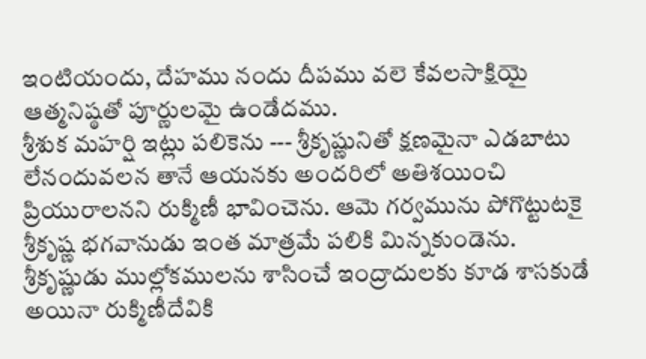ఇంటియందు, దేహము నందు దీపము వలె కేవలసాక్షియై ఆత్మనిష్ఠతో పూర్ణులమై ఉండేదము.
శ్రీశుక మహర్షి ఇట్లు పలికెను --- శ్రీకృష్ణునితో క్షణమైనా ఎడబాటు లేనందువలన తానే ఆయనకు అందరిలో అతిశయించి ప్రియురాలనని రుక్మిణీ భావించెను. ఆమె గర్వమును పోగొట్టుటకై శ్రీకృష్ణ భగవానుడు ఇంత మాత్రమే పలికి మిన్నకుండెను.
శ్రీకృష్ణుడు ముల్లోకములను శాసించే ఇంద్రాదులకు కూడ శాసకుడే అయినా రుక్మిణీదేవికి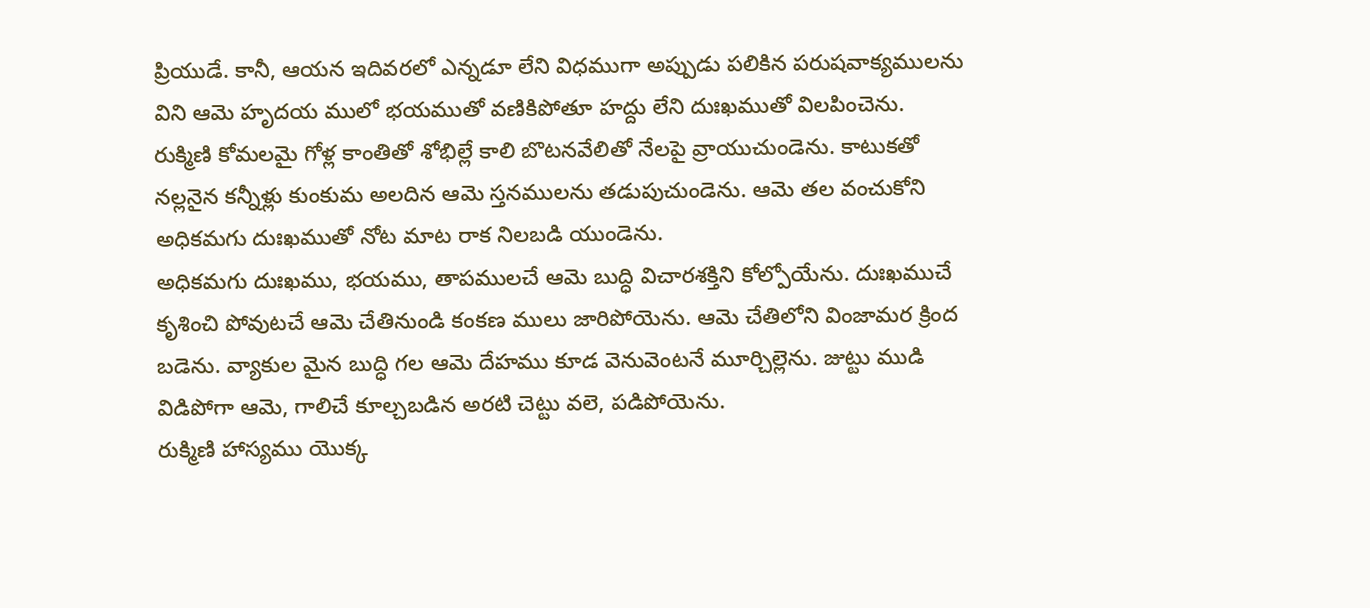ప్రియుడే. కానీ, ఆయన ఇదివరలో ఎన్నడూ లేని విధముగా అప్పుడు పలికిన పరుషవాక్యములను విని ఆమె హృదయ ములో భయముతో వణికిపోతూ హద్దు లేని దుఃఖముతో విలపించెను.
రుక్మిణి కోమలమై గోళ్ల కాంతితో శోభిల్లే కాలి బొటనవేలితో నేలపై వ్రాయుచుండెను. కాటుకతో నల్లనైన కన్నీళ్లు కుంకుమ అలదిన ఆమె స్తనములను తడుపుచుండెను. ఆమె తల వంచుకోని అధికమగు దుఃఖముతో నోట మాట రాక నిలబడి యుండెను.
అధికమగు దుఃఖము, భయము, తాపములచే ఆమె బుద్ధి విచారశక్తిని కోల్పోయేను. దుఃఖముచే కృశించి పోవుటచే ఆమె చేతినుండి కంకణ ములు జారిపోయెను. ఆమె చేతిలోని వింజామర క్రింద బడెను. వ్యాకుల మైన బుద్ధి గల ఆమె దేహము కూడ వెనువెంటనే మూర్చిల్లెను. జుట్టు ముడి విడిపోగా ఆమె, గాలిచే కూల్చబడిన అరటి చెట్టు వలె, పడిపోయెను.
రుక్మిణి హాస్యము యొక్క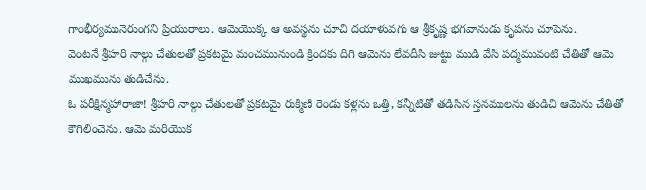గాంభీర్యమునెరుంగని ప్రియురాలు. ఆమెయొక్క ఆ అవస్థను చూచి దయాళువగు ఆ శ్రీకృష్ణ భగవానుడు కృపను చూపెను.
వెంటనే శ్రీహరి నాల్గు చేతులతో ప్రకటమై మంచమునుండి క్రిందకు దిగి ఆమెను లేవదీసి జుట్టు ముడి వేసి పద్మమువంటి చేతితో ఆమె ముఖమును తుడిచేను.
ఓ పరీక్షిన్మహారాజా! శ్రీహరి నాల్గు చేతులతో ప్రకటమై రుక్మిణి రెండు కళ్లను ఒత్తి, కన్నీటితో తడిసిన స్తనములను తుడిచి ఆమెను చేతితో కౌగిలించెను. ఆమె మరియొక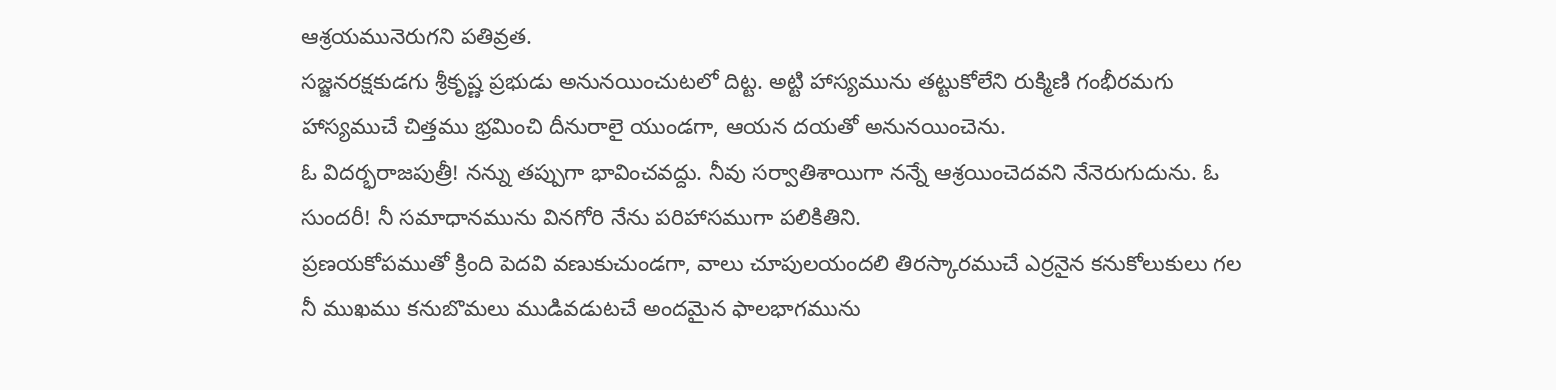ఆశ్రయమునెరుగని పతివ్రత.
సజ్జనరక్షకుడగు శ్రీకృష్ణ ప్రభుడు అనునయించుటలో దిట్ట. అట్టి హాస్యమును తట్టుకోలేని రుక్మిణి గంభీరమగు హాస్యముచే చిత్తము భ్రమించి దీనురాలై యుండగా, ఆయన దయతో అనునయించెను.
ఓ విదర్భరాజపుత్రీ! నన్ను తప్పుగా భావించవద్దు. నీవు సర్వాతిశాయిగా నన్నే ఆశ్రయించెదవని నేనెరుగుదును. ఓ సుందరీ! నీ సమాధానమును వినగోరి నేను పరిహాసముగా పలికితిని.
ప్రణయకోపముతో క్రింది పెదవి వణుకుచుండగా, వాలు చూపులయందలి తిరస్కారముచే ఎర్రనైన కనుకోలుకులు గల నీ ముఖము కనుబొమలు ముడివడుటచే అందమైన ఫాలభాగమును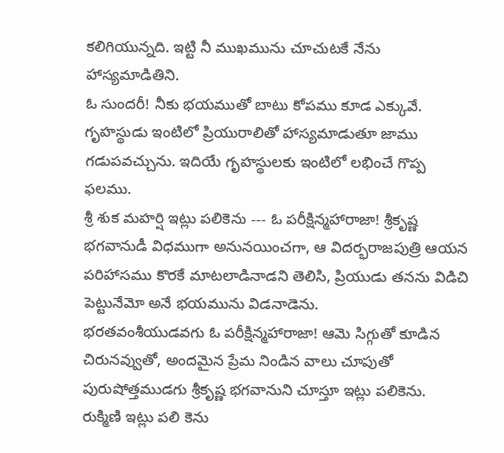కలిగియున్నది. ఇట్టి నీ ముఖమును చూచుటకే నేను హాస్యమాడితిని.
ఓ సుందరీ! నీకు భయముతో బాటు కోపము కూడ ఎక్కువే. గృహస్థుడు ఇంటిలో ప్రియురాలితో హాస్యమాడుతూ జాము గడుపవచ్చును. ఇదియే గృహస్థులకు ఇంటిలో లభించే గొప్ప ఫలము.
శ్రీ శుక మహర్షి ఇట్లు పలికెను --- ఓ పరీక్షిన్మహారాజా! శ్రీకృష్ణ భగవానుడీ విధముగా అనునయించగా, ఆ విదర్భరాజపుత్రి ఆయన పరిహాసము కొరకే మాటలాడినాడని తెలిసి, ప్రియుడు తనను విడిచి పెట్టునేమో అనే భయమును విడనాడెను.
భరతవంశీయుడవగు ఓ పరీక్షిన్మహారాజా! ఆమె సిగ్గుతో కూడిన చిరునవ్వుతో, అందమైన ప్రేమ నిండిన వాలు చూపుతో పురుషోత్తముడగు శ్రీకృష్ణ భగవానుని చూస్తూ ఇట్లు పలికెను.
రుక్మిణి ఇట్లు పలి కెను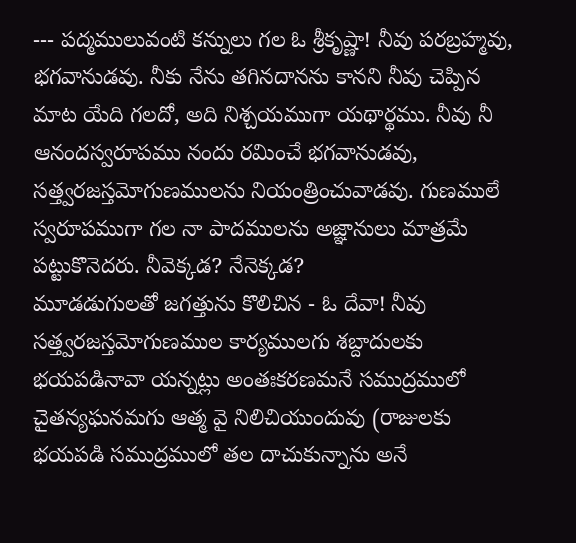--- పద్మములువంటి కన్నులు గల ఓ శ్రీకృష్ణా! నీవు పరబ్రహ్మవు, భగవానుడవు. నీకు నేను తగినదానను కానని నీవు చెప్పిన మాట యేది గలదో, అది నిశ్చయముగా యథార్థము. నీవు నీ ఆనందస్వరూపము నందు రమించే భగవానుడవు, సత్త్వరజస్తమోగుణములను నియంత్రించువాడవు. గుణములే స్వరూపముగా గల నా పాదములను అజ్ఞానులు మాత్రమే పట్టుకొనెదరు. నీవెక్కడ? నేనెక్కడ?
మూడడుగులతో జగత్తును కొలిచిన - ఓ దేవా! నీవు సత్త్వరజస్తమోగుణముల కార్యములగు శబ్దాదులకు భయపడినావా యన్నట్లు అంతఃకరణమనే సముద్రములో చైతన్యఘనమగు ఆత్మ వై నిలిచియుందువు (రాజులకు భయపడి సముద్రములో తల దాచుకున్నాను అనే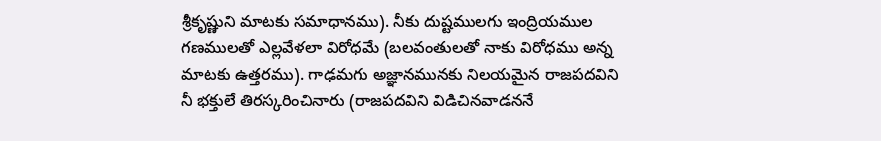శ్రీకృష్ణుని మాటకు సమాధానము). నీకు దుష్టములగు ఇంద్రియముల గణములతో ఎల్లవేళలా విరోధమే (బలవంతులతో నాకు విరోధము అన్న మాటకు ఉత్తరము). గాఢమగు అజ్ఞానమునకు నిలయమైన రాజపదవిని నీ భక్తులే తిరస్కరించినారు (రాజపదవిని విడిచినవాడననే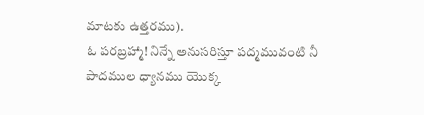మాటకు ఉత్తరము).
ఓ పరబ్రహ్మా! నిన్నే అనుసరిస్తూ పద్మమువంటి నీ పాదముల ధ్యానము యొక్క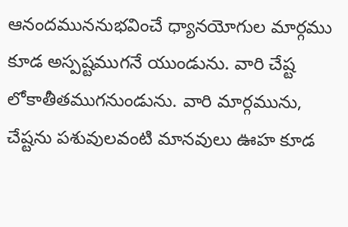ఆనందముననుభవించే ధ్యానయోగుల మార్గము కూడ అస్పష్టముగనే యుండును. వారి చేష్ట లోకాతీతముగనుండును. వారి మార్గమును, చేష్టను పశువులవంటి మానవులు ఊహ కూడ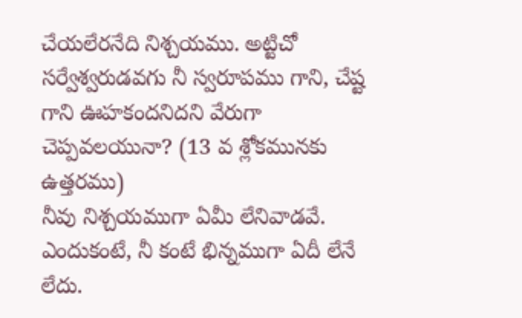చేయలేరనేది నిశ్చయము. అట్టిచో సర్వేశ్వరుడవగు నీ స్వరూపము గాని, చేష్ట గాని ఊహకందనిదని వేరుగా చెప్పవలయునా? (13 వ శ్లోకమునకు ఉత్తరము)
నీవు నిశ్చయముగా ఏమీ లేనివాడవే. ఎందుకంటే, నీ కంటే భిన్నముగా ఏదీ లేనే లేదు.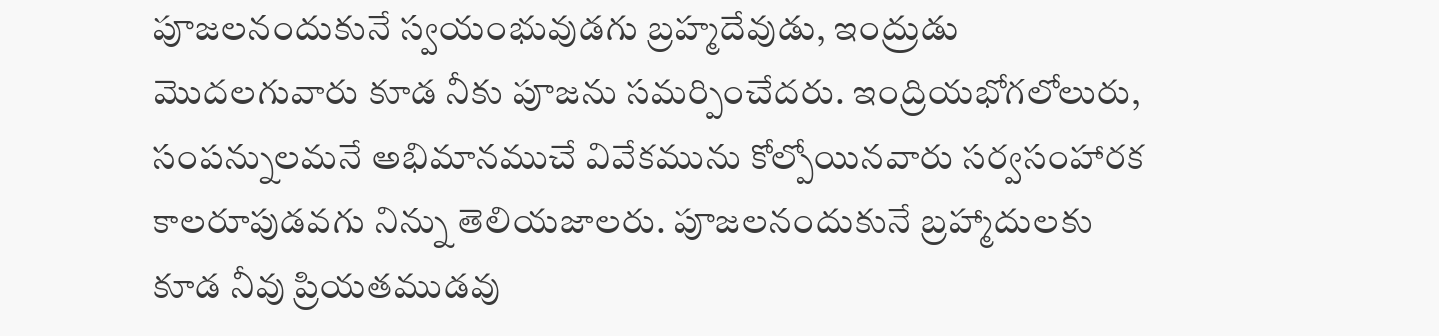పూజలనందుకునే స్వయంభువుడగు బ్రహ్మదేవుడు, ఇంద్రుడు మొదలగువారు కూడ నీకు పూజను సమర్పించేదరు. ఇంద్రియభోగలోలురు, సంపన్నులమనే అభిమానముచే వివేకమును కోల్పోయినవారు సర్వసంహారక కాలరూపుడవగు నిన్ను తెలియజాలరు. పూజలనందుకునే బ్రహ్మాదులకు కూడ నీవు ప్రియతముడవు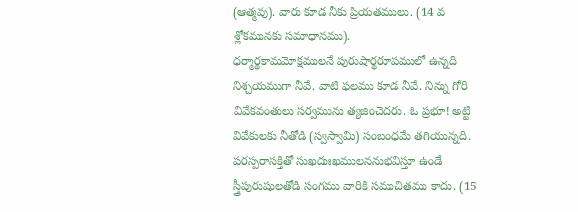(ఆత్మవు). వారు కూడ నీకు ప్రియతములు. (14 వ శ్లోకమునకు సమాధానము).
ధర్మార్థకామమోక్షములనే పురుషార్థరూపములో ఉన్నది నిశ్చయముగా నీవే. వాటి ఫలము కూడ నీవే. నిన్ను గోరి వివేకవంతులు సర్వమును త్యజించెదరు. ఓ ప్రభూ! అట్టి వివేకులకు నీతోడి (స్వస్వామి) సంబంధమే తగియున్నది. పరస్పరాసక్తితో సుఖదుఃఖములననుభవిస్తూ ఉండే స్త్రీపురుషులతోడి సంగము వారికి సముచితము కాదు. (15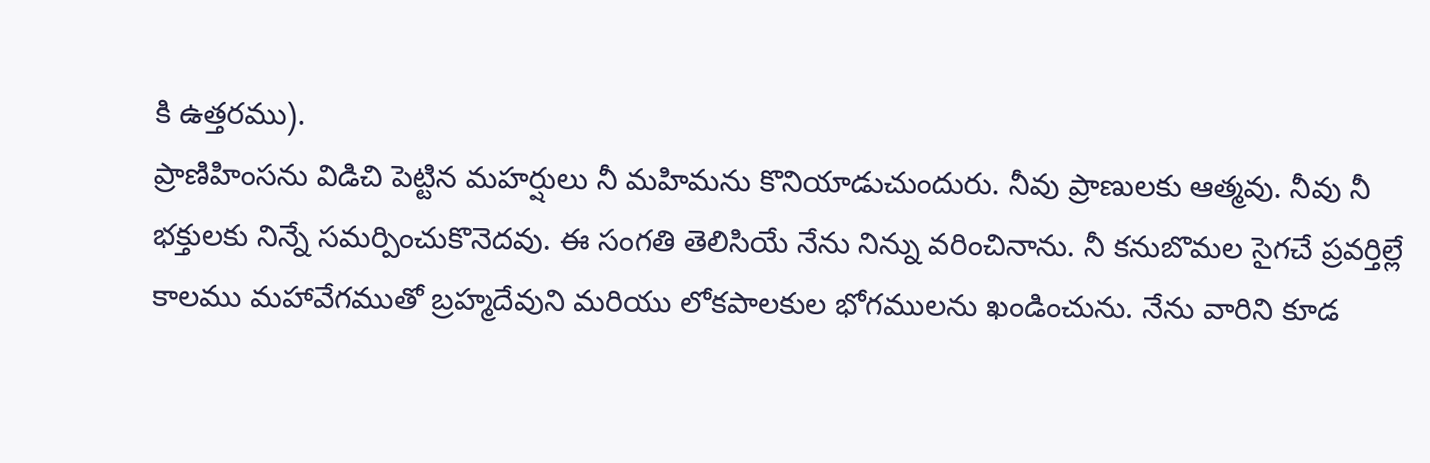కి ఉత్తరము).
ప్రాణిహింసను విడిచి పెట్టిన మహర్షులు నీ మహిమను కొనియాడుచుందురు. నీవు ప్రాణులకు ఆత్మవు. నీవు నీ భక్తులకు నిన్నే సమర్పించుకొనెదవు. ఈ సంగతి తెలిసియే నేను నిన్ను వరించినాను. నీ కనుబొమల సైగచే ప్రవర్తిల్లే కాలము మహావేగముతో బ్రహ్మదేవుని మరియు లోకపాలకుల భోగములను ఖండించును. నేను వారిని కూడ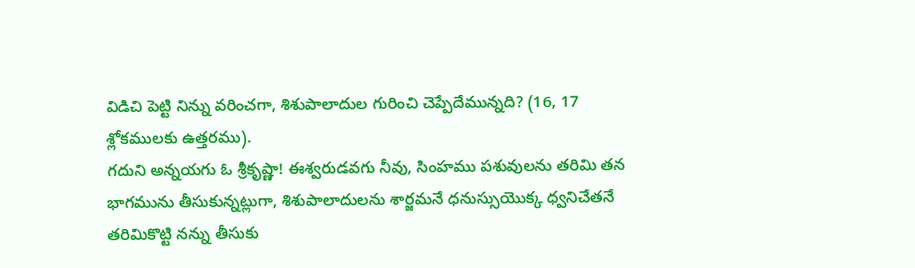విడిచి పెట్టి నిన్ను వరించగా, శిశుపాలాదుల గురించి చెప్పేదేమున్నది? (16, 17 శ్లోకములకు ఉత్తరము).
గదుని అన్నయగు ఓ శ్రీకృష్ణా! ఈశ్వరుడవగు నీవు, సింహము పశువులను తరిమి తన భాగమును తీసుకున్నట్లుగా, శిశుపాలాదులను శార్జమనే ధనుస్సుయొక్క ధ్వనిచేతనే తరిమికొట్టి నన్ను తీసుకు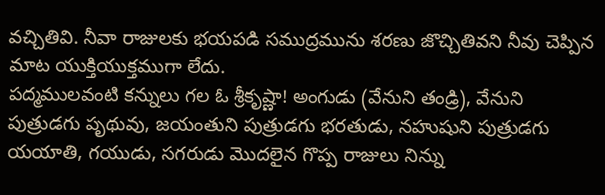వచ్చితివి. నీవా రాజులకు భయపడి సముద్రమును శరణు జొచ్చితివని నీవు చెప్పిన మాట యుక్తియుక్తముగా లేదు.
పద్మములవంటి కన్నులు గల ఓ శ్రీకృష్ణా! అంగుడు (వేనుని తండ్రి), వేనుని పుత్రుడగు పృథువు, జయంతుని పుత్రుడగు భరతుడు, నహుషుని పుత్రుడగు యయాతి, గయుడు, సగరుడు మొదలైన గొప్ప రాజులు నిన్ను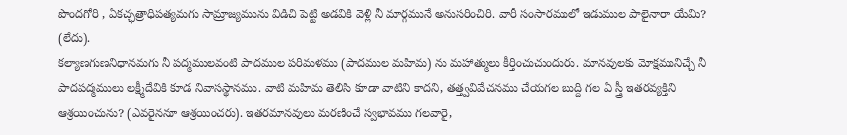పొందగోరి , ఏకచ్ఛత్రాధిపత్యమగు సామ్రాజ్యమును విడిచి పెట్టి అడవికి వెళ్లి నీ మార్గమునే అనుసరించిరి. వారీ సంసారములో ఇడుముల పాలైనారా యేమి? (లేదు).
కల్యాణగుణనిధానమగు నీ పద్మములవంటి పాదముల పరిమళము (పాదముల మహిమ) ను మహాత్ములు కీర్తించుచుందురు. మానవులకు మోక్షమునిచ్చే నీ పాదపద్మములు లక్ష్మీదేవికి కూడ నివాసస్థానము. వాటి మహిమ తెలిసి కూడా వాటిని కాదని, తత్త్వవివేచనము చేయగల బుద్ది గల ఏ స్త్రీ ఇతరవ్యక్తిని ఆశ్రయించును? (ఎవరైననూ ఆశ్రయించరు). ఇతరమానవులు మరణించే స్వభావము గలవారై,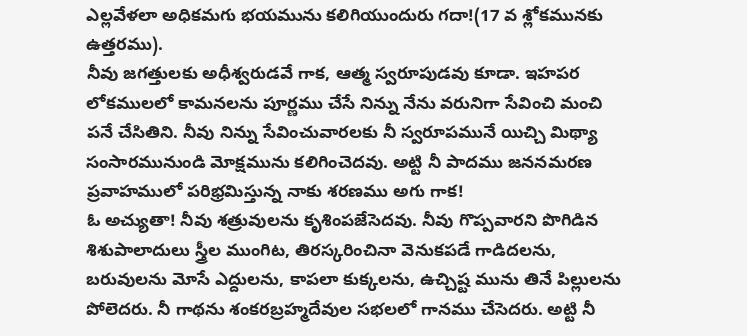ఎల్లవేళలా అధికమగు భయమును కలిగియుందురు గదా!(17 వ శ్లోకమునకు ఉత్తరము).
నీవు జగత్తులకు అధీశ్వరుడవే గాక, ఆత్మ స్వరూపుడవు కూడా. ఇహపర లోకములలో కామనలను పూర్ణము చేసే నిన్ను నేను వరునిగా సేవించి మంచి పనే చేసితిని. నీవు నిన్ను సేవించువారలకు నీ స్వరూపమునే యిచ్చి మిథ్యా సంసారమునుండి మోక్షమును కలిగించెదవు. అట్టి నీ పాదము జననమరణ ప్రవాహములో పరిభ్రమిస్తున్న నాకు శరణము అగు గాక!
ఓ అచ్యుతా! నీవు శత్రువులను కృశింపజేసెదవు. నీవు గొప్పవారని పొగిడిన శిశుపాలాదులు స్త్రీల ముంగిట, తిరస్కరించినా వెనుకపడే గాడిదలను, బరువులను మోసే ఎద్దులను, కాపలా కుక్కలను, ఉచ్చిష్ట మును తినే పిల్లులను పోలెదరు. నీ గాథను శంకరబ్రహ్మదేవుల సభలలో గానము చేసెదరు. అట్టి నీ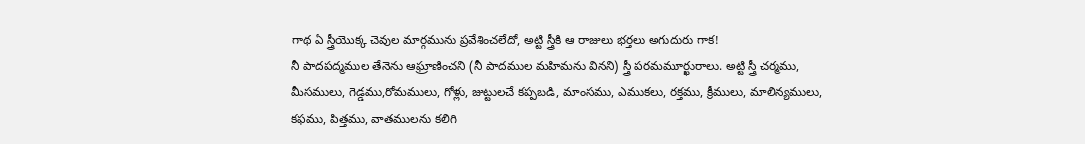గాథ ఏ స్త్రీయొక్క చెవుల మార్గమును ప్రవేశించలేదో, అట్టి స్త్రీకి ఆ రాజులు భర్తలు అగుదురు గాక!
నీ పాదపద్మముల తేనెను ఆఘ్రాణించని (నీ పాదముల మహిమను వినని) స్త్రీ పరమమూర్ఖురాలు. అట్టి స్త్రీ చర్మము, మీసములు, గెడ్డము,రోమములు, గోళ్లు, జుట్టులచే కప్పబడి, మాంసము, ఎముకలు, రక్తము, క్రీములు, మాలిన్యములు, కఫము, పిత్తము, వాతములను కలిగి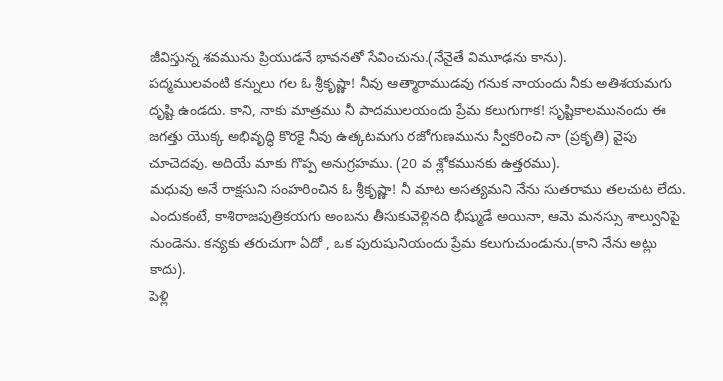జీవిస్తున్న శవమును ప్రియుడనే భావనతో సేవించును.(నేనైతే విమూఢను కాను).
పద్మములవంటి కన్నులు గల ఓ శ్రీకృష్ణా! నీవు ఆత్మారాముడవు గనుక నాయందు నీకు అతిశయమగు దృష్టి ఉండదు. కాని, నాకు మాత్రము నీ పాదములయందు ప్రేమ కలుగుగాక! సృష్టికాలమునందు ఈ జగత్తు యొక్క అభివృద్ధి కొరకై నీవు ఉత్కటమగు రజోగుణమును స్వీకరించి నా (ప్రకృతి) వైపు చూచెదవు. అదియే మాకు గొప్ప అనుగ్రహము. (20 వ శ్లోకమునకు ఉత్తరము).
మధువు అనే రాక్షసుని సంహరించిన ఓ శ్రీకృష్ణా! నీ మాట అసత్యమని నేను సుతరాము తలచుట లేదు. ఎందుకంటే, కాశిరాజపుత్రికయగు అంబను తీసుకువెళ్లినది భీష్ముడే అయినా, ఆమె మనస్సు శాల్వునిపై నుండెను. కన్యకు తరుచుగా ఏదో , ఒక పురుషునియందు ప్రేమ కలుగుచుండును.(కాని నేను అట్లు కాదు).
పెళ్లి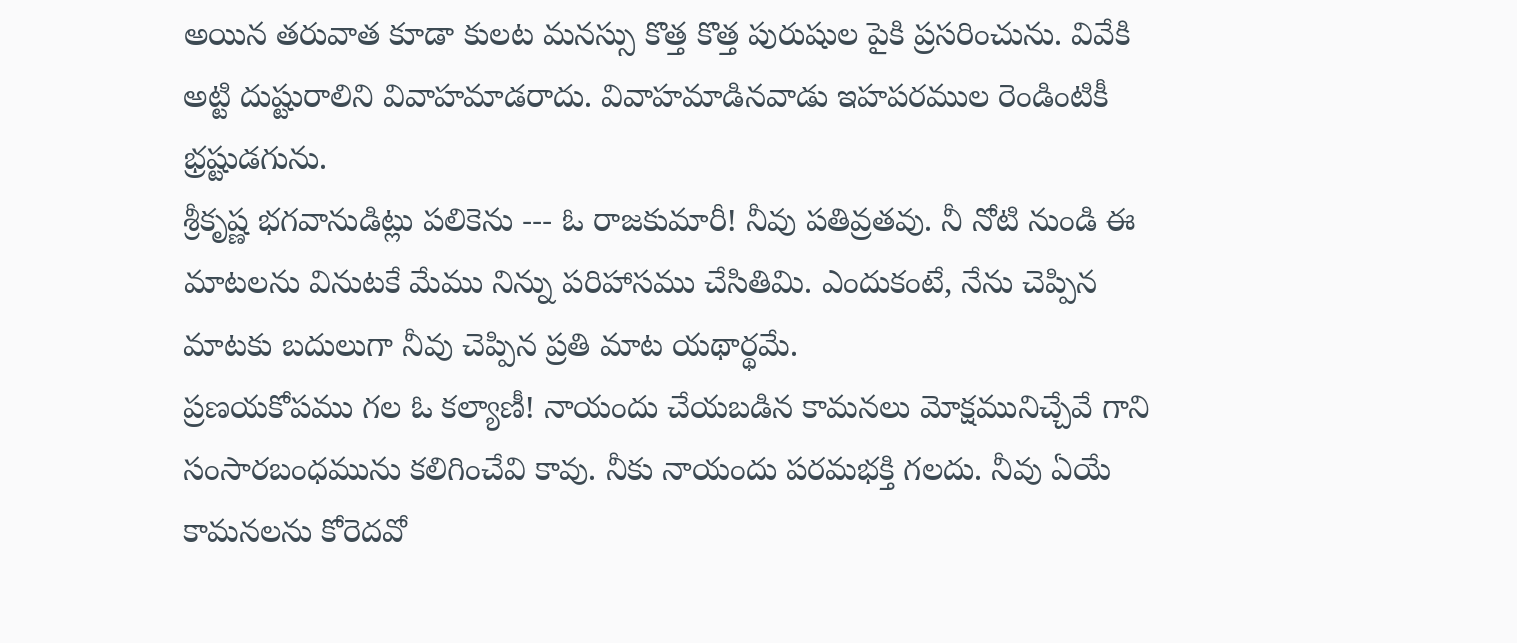అయిన తరువాత కూడా కులట మనస్సు కొత్త కొత్త పురుషుల పైకి ప్రసరించును. వివేకి అట్టి దుష్టురాలిని వివాహమాడరాదు. వివాహమాడినవాడు ఇహపరముల రెండింటికీ భ్రష్టుడగును.
శ్రీకృష్ణ భగవానుడిట్లు పలికెను --- ఓ రాజకుమారీ! నీవు పతివ్రతవు. నీ నోటి నుండి ఈ మాటలను వినుటకే మేము నిన్ను పరిహాసము చేసితిమి. ఎందుకంటే, నేను చెప్పిన మాటకు బదులుగా నీవు చెప్పిన ప్రతి మాట యథార్థమే.
ప్రణయకోపము గల ఓ కల్యాణీ! నాయందు చేయబడిన కామనలు మోక్షమునిచ్చేవే గాని సంసారబంధమును కలిగించేవి కావు. నీకు నాయందు పరమభక్తి గలదు. నీవు ఏయే కామనలను కోరెదవో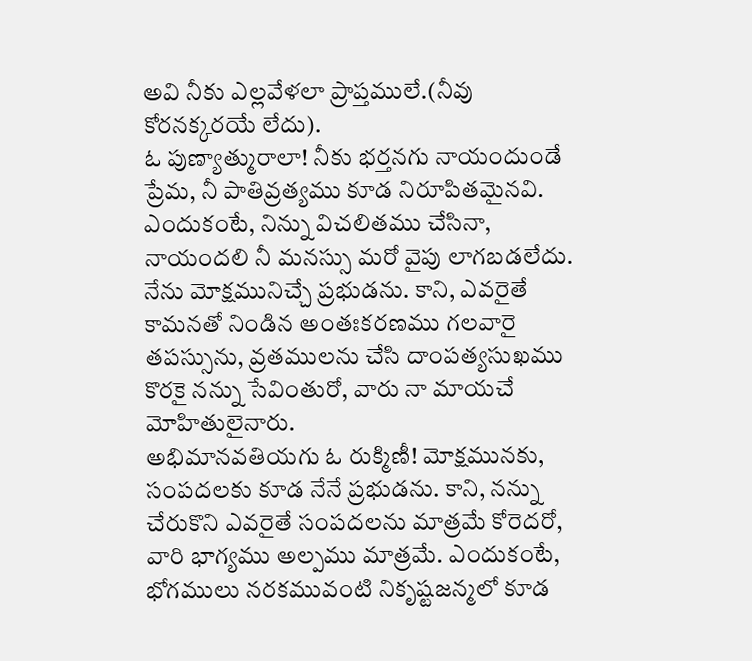అవి నీకు ఎల్లవేళలా ప్రాప్తములే.(నీవు కోరనక్కరయే లేదు).
ఓ పుణ్యాత్మురాలా! నీకు భర్తనగు నాయందుండే ప్రేమ, నీ పాతివ్రత్యము కూడ నిరూపితమైనవి. ఎందుకంటే, నిన్ను విచలితము చేసినా, నాయందలి నీ మనస్సు మరో వైపు లాగబడలేదు.
నేను మోక్షమునిచ్చే ప్రభుడను. కాని, ఎవరైతే కామనతో నిండిన అంతఃకరణము గలవారై తపస్సును, వ్రతములను చేసి దాంపత్యసుఖము కొరకై నన్ను సేవింతురో, వారు నా మాయచే మోహితులైనారు.
అభిమానవతియగు ఓ రుక్మిణీ! మోక్షమునకు, సంపదలకు కూడ నేనే ప్రభుడను. కాని, నన్ను చేరుకొని ఎవరైతే సంపదలను మాత్రమే కోరెదరో, వారి భాగ్యము అల్పము మాత్రమే. ఎందుకంటే, భోగములు నరకమువంటి నికృష్టజన్మలో కూడ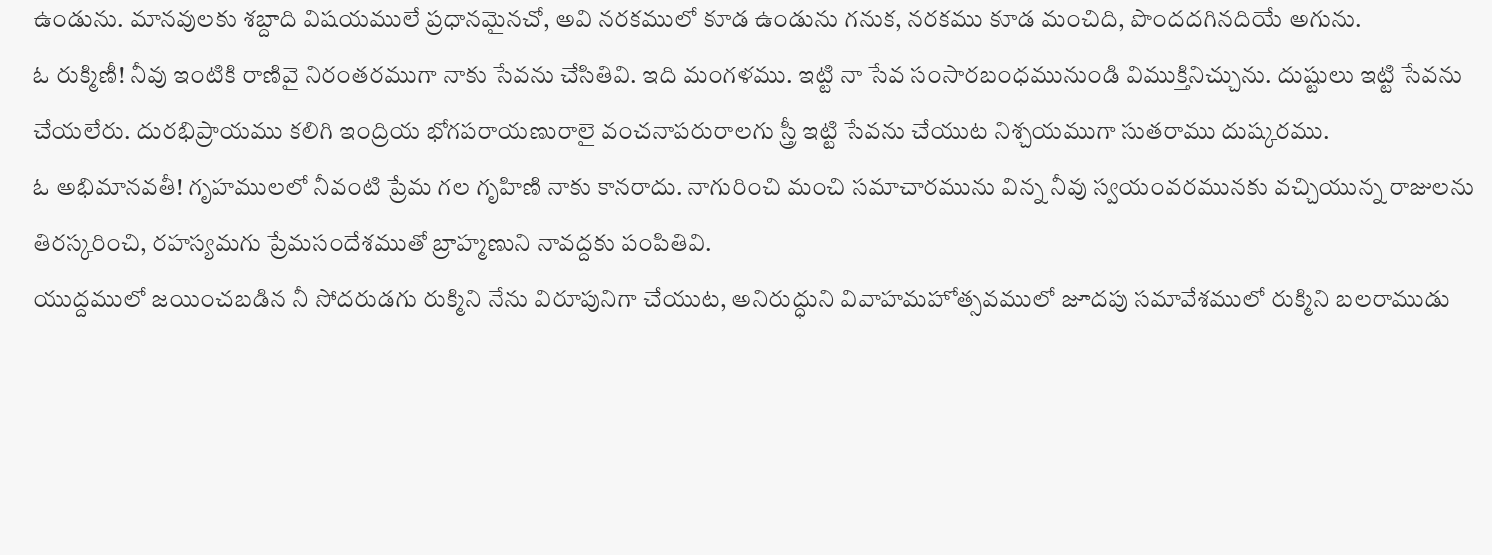ఉండును. మానవులకు శబ్దాది విషయములే ప్రధానమైనచో, అవి నరకములో కూడ ఉండును గనుక, నరకము కూడ మంచిది, పొందదగినదియే అగును.
ఓ రుక్మిణీ! నీవు ఇంటికి రాణివై నిరంతరముగా నాకు సేవను చేసితివి. ఇది మంగళము. ఇట్టి నా సేవ సంసారబంధమునుండి విముక్తినిచ్చును. దుష్టులు ఇట్టి సేవను చేయలేరు. దురభిప్రాయము కలిగి ఇంద్రియ భోగపరాయణురాలై వంచనాపరురాలగు స్త్రీ ఇట్టి సేవను చేయుట నిశ్చయముగా సుతరాము దుష్కరము.
ఓ అభిమానవతీ! గృహములలో నీవంటి ప్రేమ గల గృహిణి నాకు కానరాదు. నాగురించి మంచి సమాచారమును విన్న నీవు స్వయంవరమునకు వచ్చియున్న రాజులను తిరస్కరించి, రహస్యమగు ప్రేమసందేశముతో బ్రాహ్మణుని నావద్దకు పంపితివి.
యుద్దములో జయించబడిన నీ సోదరుడగు రుక్మిని నేను విరూపునిగా చేయుట, అనిరుద్ధుని వివాహమహోత్సవములో జూదపు సమావేశములో రుక్మిని బలరాముడు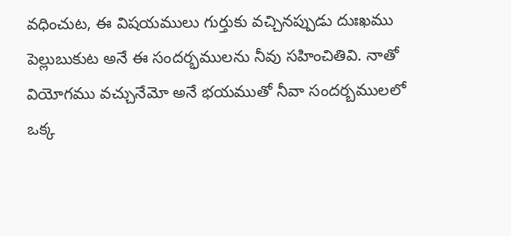వధించుట, ఈ విషయములు గుర్తుకు వచ్చినప్పుడు దుఃఖము పెల్లుబుకుట అనే ఈ సందర్భములను నీవు సహించితివి. నాతో వియోగము వచ్చునేమో అనే భయముతో నీవా సందర్బములలో ఒక్క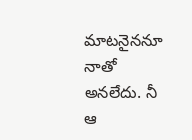మాటనైననూ నాతో అనలేదు. నీ ఆ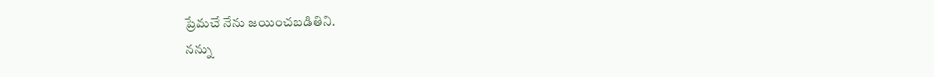ప్రేమచే నేను జయించబడితిని.
నన్ను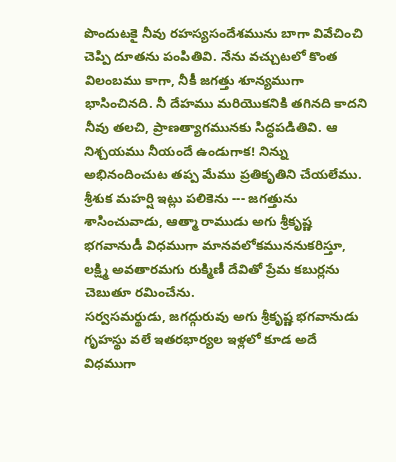పొందుటకై నీవు రహస్యసందేశమును బాగా వివేచించి చెప్పి దూతను పంపితివి. నేను వచ్చుటలో కొంత విలంబము కాగా, నీకీ జగత్తు శూన్యముగా భాసించినది. నీ దేహము మరియొకనికి తగినది కాదని నీవు తలచి, ప్రాణత్యాగమునకు సిద్ధపడితివి. ఆ నిశ్చయము నీయందే ఉండుగాక! నిన్ను అభినందించుట తప్ప మేము ప్రతికృతిని చేయలేము.
శ్రీశుక మహర్షి ఇట్లు పలికెను --- జగత్తును శాసించువాడు, ఆత్మా రాముడు అగు శ్రీకృష్ణ భగవానుడీ విధముగా మానవలోకముననుకరిస్తూ, లక్ష్మి అవతారమగు రుక్మిణీ దేవితో ప్రేమ కబుర్లను చెబుతూ రమించేను.
సర్వసమర్థుడు, జగద్గురువు అగు శ్రీకృష్ణ భగవానుడు గృహస్థు వలే ఇతరభార్యల ఇళ్లలో కూడ అదే విధముగా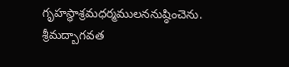గృహస్థాశ్రమధర్మములననుష్ఠించెను.
శ్రీమద్బాగవత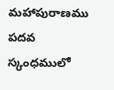మహాపురాణము పదవ స్కంధములో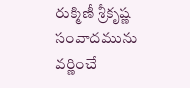రుక్మిణీ శ్రీకృష్ణ సంవాదమును వర్ణించే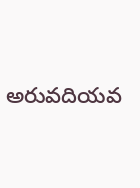అరువదియవ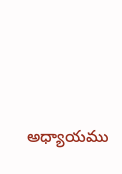అధ్యాయము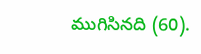ముగిసినది (60).